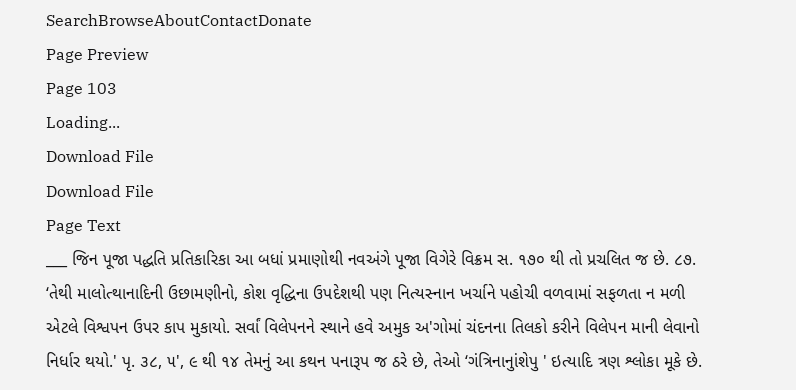SearchBrowseAboutContactDonate
Page Preview
Page 103
Loading...
Download File
Download File
Page Text
___ જિન પૂજા પદ્ધતિ પ્રતિકારિકા આ બધાં પ્રમાણોથી નવઅંગે પૂજા વિગેરે વિક્રમ સ. ૧૭૦ થી તો પ્રચલિત જ છે. ૮૭. ‘તેથી માલોત્થાનાદિની ઉછામણીનો, કોશ વૃદ્ધિના ઉપદેશથી પણ નિત્યસ્નાન ખર્ચાને પહોચી વળવામાં સફળતા ન મળી એટલે વિશ્વપન ઉપર કાપ મુકાયો. સર્વાં વિલેપનને સ્થાને હવે અમુક અ'ગોમાં ચંદનના તિલકો કરીને વિલેપન માની લેવાનો નિર્ધાર થયો.' પૃ. ૩૮, ૫', ૯ થી ૧૪ તેમનું આ કથન પનારૂપ જ ઠરે છે, તેઓ ‘ગંત્રિનાનુાંશેપુ ' ઇત્યાદિ ત્રણ શ્લોકા મૂકે છે.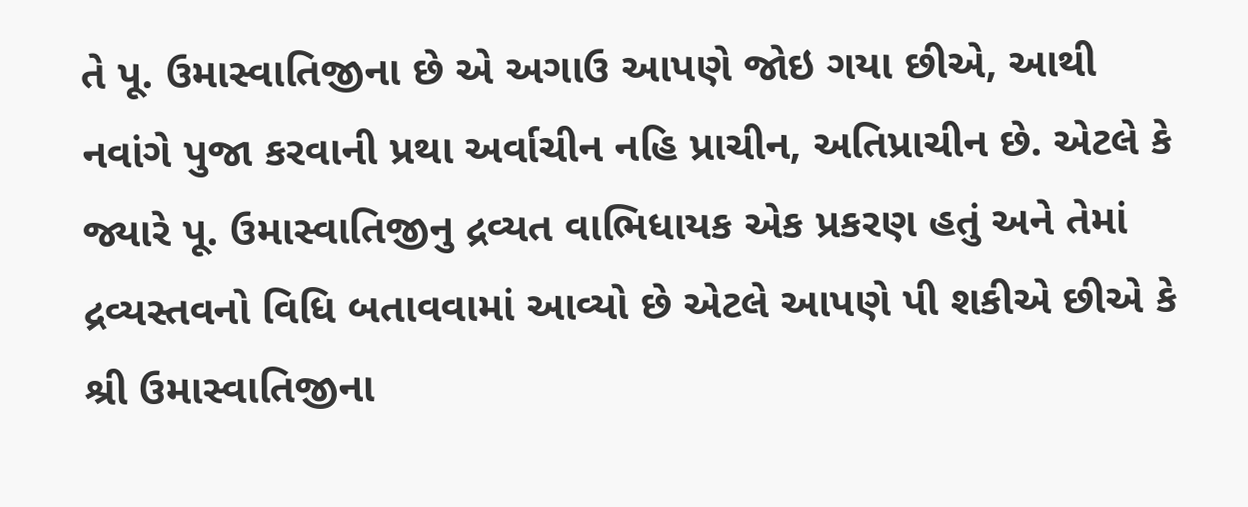તે પૂ. ઉમાસ્વાતિજીના છે એ અગાઉ આપણે જોઇ ગયા છીએ, આથી નવાંગે પુજા કરવાની પ્રથા અર્વાચીન નહિ પ્રાચીન, અતિપ્રાચીન છે. એટલે કે જ્યારે પૂ. ઉમાસ્વાતિજીનુ દ્રવ્યત વાભિધાયક એક પ્રકરણ હતું અને તેમાં દ્રવ્યસ્તવનો વિધિ બતાવવામાં આવ્યો છે એટલે આપણે પી શકીએ છીએ કે શ્રી ઉમાસ્વાતિજીના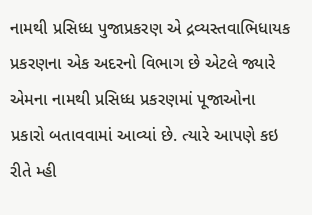નામથી પ્રસિધ્ધ પુજાપ્રકરણ એ દ્રવ્યસ્તવાભિધાયક પ્રકરણના એક અદરનો વિભાગ છે એટલે જ્યારે એમના નામથી પ્રસિધ્ધ પ્રકરણમાં પૂજાઓના પ્રકારો બતાવવામાં આવ્યાં છે. ત્યારે આપણે કઇ રીતે મ્હી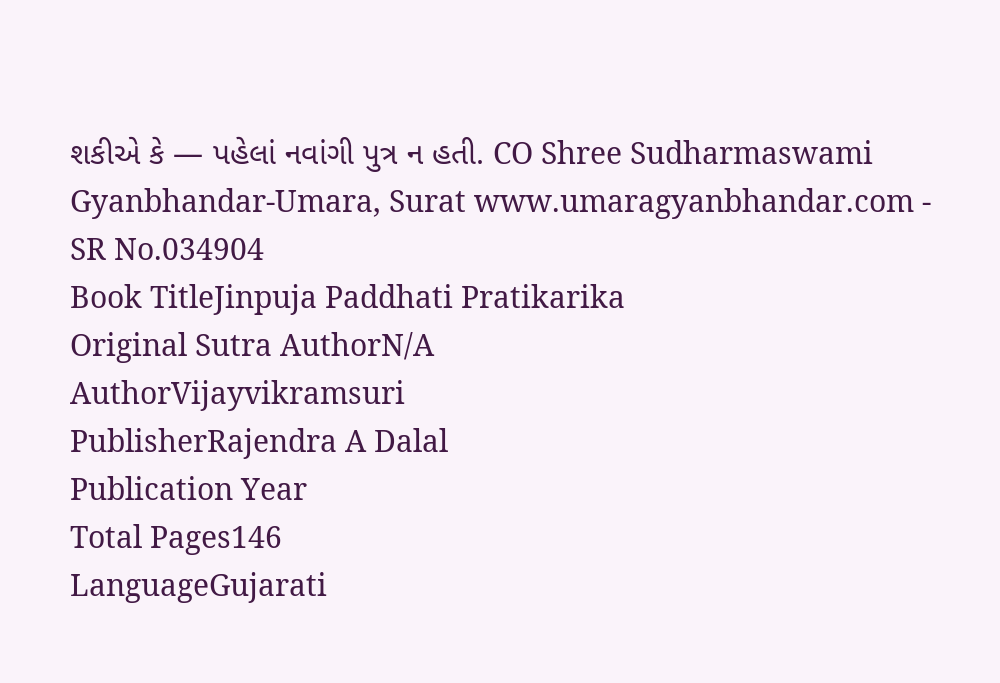શકીએ કે — પહેલાં નવાંગી પુત્ર ન હતી. CO Shree Sudharmaswami Gyanbhandar-Umara, Surat www.umaragyanbhandar.com -
SR No.034904
Book TitleJinpuja Paddhati Pratikarika
Original Sutra AuthorN/A
AuthorVijayvikramsuri
PublisherRajendra A Dalal
Publication Year
Total Pages146
LanguageGujarati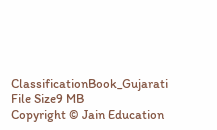ClassificationBook_Gujarati
File Size9 MB
Copyright © Jain Education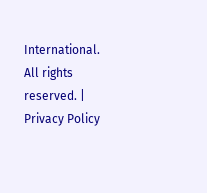International. All rights reserved. | Privacy Policy